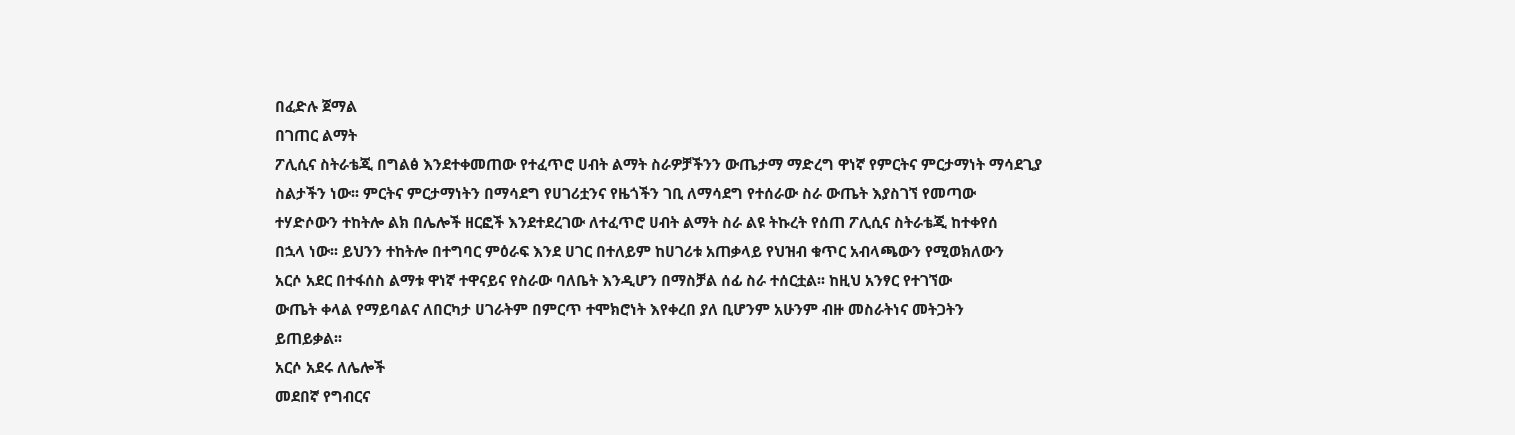በፈድሉ ጀማል
በገጠር ልማት
ፖሊሲና ስትራቴጂ በግልፅ እንደተቀመጠው የተፈጥሮ ሀብት ልማት ስራዎቻችንን ውጤታማ ማድረግ ዋነኛ የምርትና ምርታማነት ማሳደጊያ
ስልታችን ነው፡፡ ምርትና ምርታማነትን በማሳደግ የሀገሪቷንና የዜጎችን ገቢ ለማሳደግ የተሰራው ስራ ውጤት እያስገኘ የመጣው
ተሃድሶውን ተከትሎ ልክ በሌሎች ዘርፎች እንደተደረገው ለተፈጥሮ ሀብት ልማት ስራ ልዩ ትኩረት የሰጠ ፖሊሲና ስትራቴጂ ከተቀየሰ
በኋላ ነው፡፡ ይህንን ተከትሎ በተግባር ምዕራፍ እንደ ሀገር በተለይም ከሀገሪቱ አጠቃላይ የህዝብ ቁጥር አብላጫውን የሚወክለውን
አርሶ አደር በተፋሰስ ልማቱ ዋነኛ ተዋናይና የስራው ባለቤት እንዲሆን በማስቻል ሰፊ ስራ ተሰርቷል፡፡ ከዚህ አንፃር የተገኘው
ውጤት ቀላል የማይባልና ለበርካታ ሀገራትም በምርጥ ተሞክሮነት እየቀረበ ያለ ቢሆንም አሁንም ብዙ መስራትነና መትጋትን
ይጠይቃል፡፡
አርሶ አደሩ ለሌሎች
መደበኛ የግብርና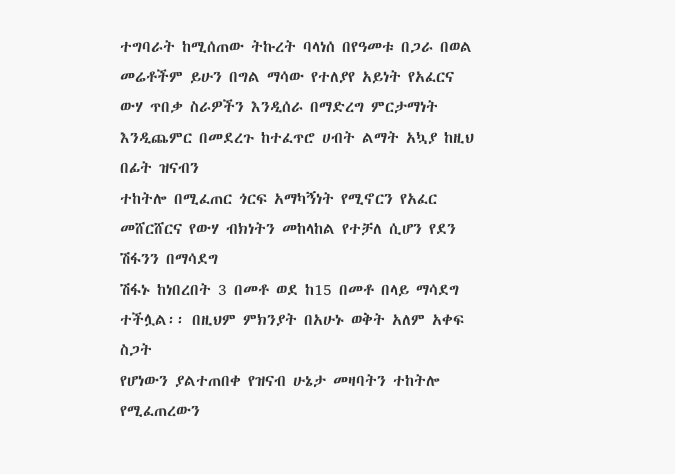ተግባራት ከሚሰጠው ትኩረት ባላነሰ በየዓመቱ በጋራ በወል መሬቶችም ይሁን በግል ማሳው የተለያየ አይነት የአፈርና
ውሃ ጥበቃ ስራዎችን እንዲሰራ በማድረግ ምርታማነት እንዲጨምር በመደረጉ ከተፈጥሮ ሀብት ልማት አኳያ ከዚህ በፊት ዝናብን
ተከትሎ በሚፈጠር ጎርፍ አማካኝነት የሚኖርን የአፈር መሸርሸርና የውሃ ብክነትን መከላከል የተቻለ ሲሆን የደን ሽፋንን በማሳደግ
ሽፋኑ ከነበረበት 3 በመቶ ወደ ከ15 በመቶ በላይ ማሳደግ ተችሏል፡፡ በዚህም ምክንያት በአሁኑ ወቅት አለም አቀፍ ስጋት
የሆነውን ያልተጠበቀ የዝናብ ሁኔታ መዛባትን ተከትሎ የሚፈጠረውን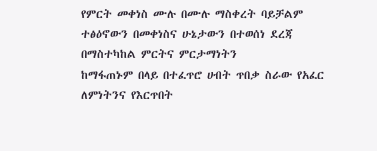የምርት መቀነስ ሙሉ በሙሉ ማስቀረት ባይቻልም ተፅዕኖውን በመቀነስና ሁኔታውን በተወሰነ ደረጃ በማስተካከል ምርትና ምርታማነትን
ከማፋጠኑም በላይ በተፈጥሮ ሀብት ጥበቃ ስራው የአፈር ለምነትንና የእርጥበት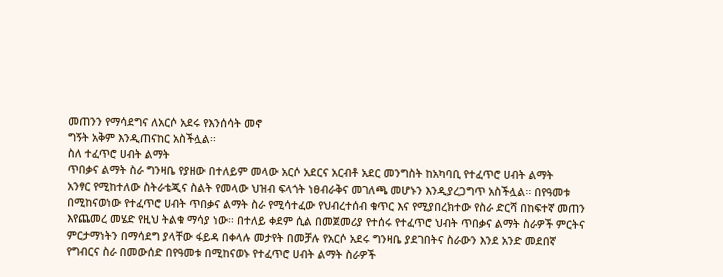መጠንን የማሳደግና ለአርሶ አደሩ የእንሰሳት መኖ
ግኝት አቅም እንዲጠናከር አስችሏል፡፡
ስለ ተፈጥሮ ሀብት ልማት
ጥበቃና ልማት ስራ ግንዛቤ የያዘው በተለይም መላው አርሶ አደርና አርብቶ አደር መንግስት ከአካባቢ የተፈጥሮ ሀብት ልማት
አንፃር የሚከተለው ስትራቴጂና ስልት የመላው ህዝብ ፍላጎት ነፀብራቅና መገለጫ መሆኑን እንዲያረጋግጥ አስችሏል፡፡ በየዓመቱ
በሚከናወነው የተፈጥሮ ሀብት ጥበቃና ልማት ስራ የሚሳተፈው የህብረተሰብ ቁጥር እና የሚያበረክተው የስራ ድርሻ በከፍተኛ መጠን
እየጨመረ መሄድ የዚህ ትልቁ ማሳያ ነው፡፡ በተለይ ቀደም ሲል በመጀመሪያ የተሰሩ የተፈጥሮ ህብት ጥበቃና ልማት ስራዎች ምርትና
ምርታማነትን በማሳደግ ያላቸው ፋይዳ በቀላሉ መታየት በመቻሉ የአርሶ አደሩ ግንዛቤ ያደገበትና ስራውን እንደ አንድ መደበኛ
የግብርና ስራ በመውሰድ በየዓመቱ በሚከናወኑ የተፈጥሮ ሀብት ልማት ስራዎች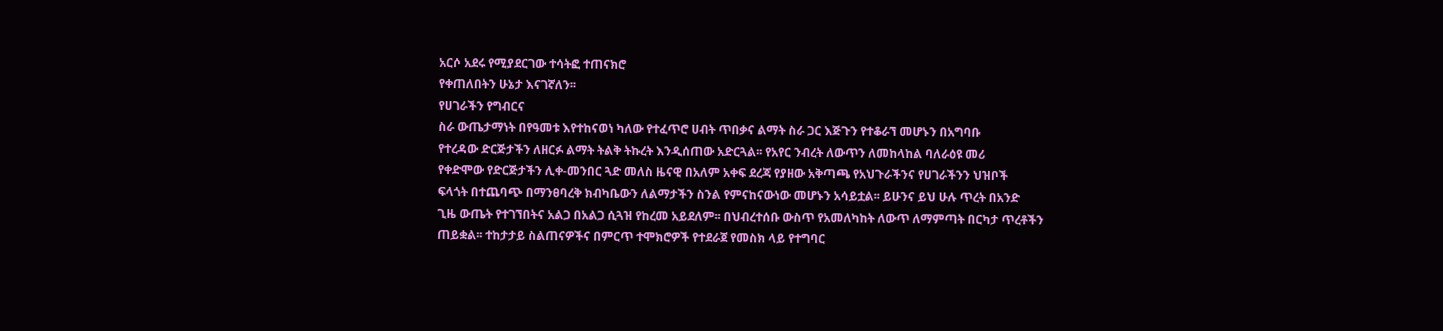አርሶ አደሩ የሚያደርገው ተሳትፎ ተጠናክሮ
የቀጠለበትን ሁኔታ እናገኛለን፡፡
የሀገራችን የግብርና
ስራ ውጤታማነት በየዓመቱ እየተከናወነ ካለው የተፈጥሮ ሀብት ጥበቃና ልማት ስራ ጋር እጅጉን የተቆራኘ መሆኑን በአግባቡ
የተረዳው ድርጅታችን ለዘርፉ ልማት ትልቅ ትኩረት እንዲሰጠው አድርጓል፡፡ የአየር ንብረት ለውጥን ለመከላከል ባለራዕዩ መሪ
የቀድሞው የድርጅታችን ሊቀ-መንበር ጓድ መለስ ዜናዊ በአለም አቀፍ ደረጃ የያዘው አቅጣጫ የአህጉራችንና የሀገራችንን ህዝቦች
ፍላጎት በተጨባጭ በማንፀባረቅ ክብካቤውን ለልማታችን ስንል የምናከናውነው መሆኑን አሳይቷል፡፡ ይሁንና ይህ ሁሉ ጥረት በአንድ
ጊዜ ውጤት የተገኘበትና አልጋ በአልጋ ሲጓዝ የከረመ አይደለም፡፡ በህብረተሰቡ ውስጥ የአመለካከት ለውጥ ለማምጣት በርካታ ጥረቶችን
ጠይቋል፡፡ ተከታታይ ስልጠናዎችና በምርጥ ተሞክሮዎች የተደራጀ የመስክ ላይ የተግባር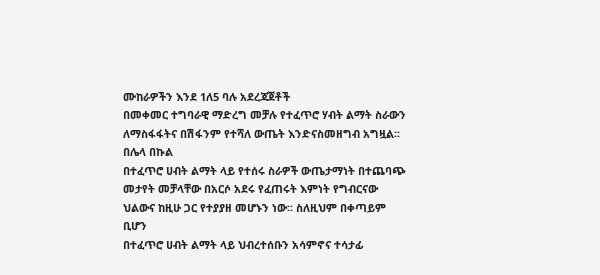ሙከራዎችን እንደ 1ለ5 ባሉ አደረጃጀቶች
በመቀመር ተግባራዊ ማድረግ መቻሉ የተፈጥሮ ሃብት ልማት ስራውን ለማስፋፋትና በሽፋንም የተሻለ ውጤት እንድናስመዘግብ አግዟል፡፡
በሌላ በኩል
በተፈጥሮ ሀብት ልማት ላይ የተሰሩ ስራዎች ውጤታማነት በተጨባጭ መታየት መቻላቸው በአርሶ አደሩ የፈጠሩት እምነት የግብርናው ህልውና ከዚሁ ጋር የተያያዘ መሆኑን ነው፡፡ ስለዚህም በቀጣይም ቢሆን
በተፈጥሮ ሀብት ልማት ላይ ህብረተሰቡን አሳምኖና ተሳታፊ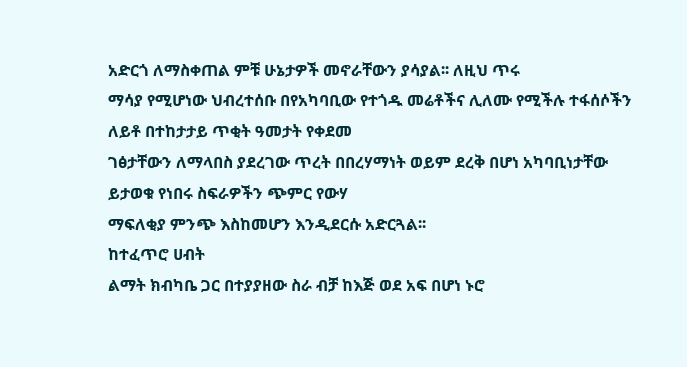አድርጎ ለማስቀጠል ምቹ ሁኔታዎች መኖራቸውን ያሳያል፡፡ ለዚህ ጥሩ
ማሳያ የሚሆነው ህብረተሰቡ በየአካባቢው የተጎዱ መሬቶችና ሊለሙ የሚችሉ ተፋሰሶችን ለይቶ በተከታታይ ጥቂት ዓመታት የቀደመ
ገፅታቸውን ለማላበስ ያደረገው ጥረት በበረሃማነት ወይም ደረቅ በሆነ አካባቢነታቸው ይታወቁ የነበሩ ስፍራዎችን ጭምር የውሃ
ማፍለቂያ ምንጭ እስከመሆን እንዲደርሱ አድርጓል፡፡
ከተፈጥሮ ሀብት
ልማት ክብካቤ ጋር በተያያዘው ስራ ብቻ ከእጅ ወደ አፍ በሆነ ኑሮ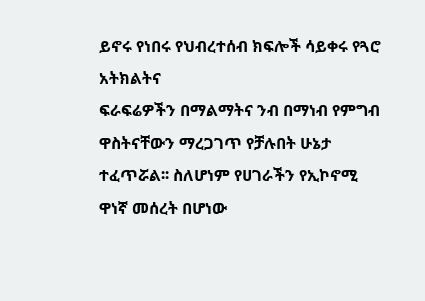ይኖሩ የነበሩ የህብረተሰብ ክፍሎች ሳይቀሩ የጓሮ አትክልትና
ፍራፍሬዎችን በማልማትና ንብ በማነብ የምግብ ዋስትናቸውን ማረጋገጥ የቻሉበት ሁኔታ ተፈጥሯል፡፡ ስለሆነም የሀገራችን የኢኮኖሚ
ዋነኛ መሰረት በሆነው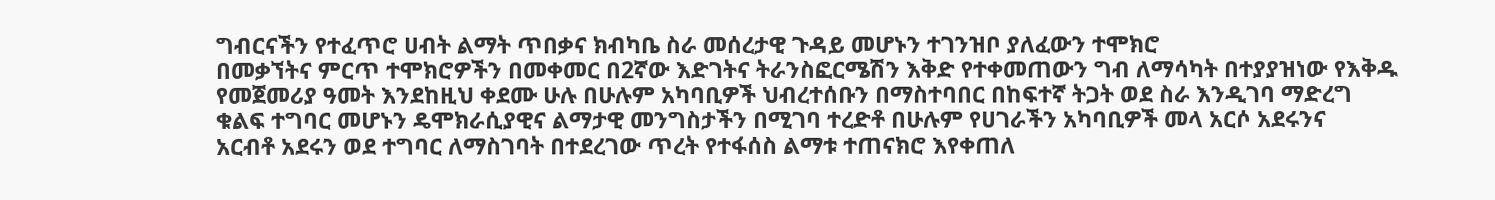ግብርናችን የተፈጥሮ ሀብት ልማት ጥበቃና ክብካቤ ስራ መሰረታዊ ጉዳይ መሆኑን ተገንዝቦ ያለፈውን ተሞክሮ
በመቃኘትና ምርጥ ተሞክሮዎችን በመቀመር በ2ኛው እድገትና ትራንስፎርሜሽን እቅድ የተቀመጠውን ግብ ለማሳካት በተያያዝነው የእቅዱ
የመጀመሪያ ዓመት እንደከዚህ ቀደሙ ሁሉ በሁሉም አካባቢዎች ህብረተሰቡን በማስተባበር በከፍተኛ ትጋት ወደ ስራ እንዲገባ ማድረግ
ቁልፍ ተግባር መሆኑን ዴሞክራሲያዊና ልማታዊ መንግስታችን በሚገባ ተረድቶ በሁሉም የሀገራችን አካባቢዎች መላ አርሶ አደሩንና
አርብቶ አደሩን ወደ ተግባር ለማስገባት በተደረገው ጥረት የተፋሰስ ልማቱ ተጠናክሮ እየቀጠለ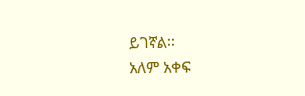ይገኛል፡፡
አለም አቀፍ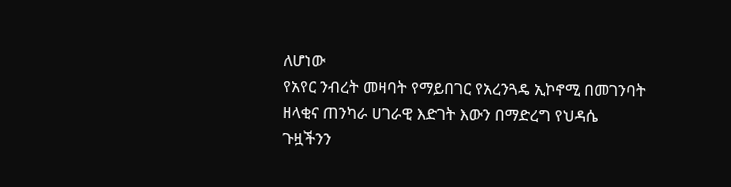ለሆነው
የአየር ንብረት መዛባት የማይበገር የአረንጓዴ ኢኮኖሚ በመገንባት ዘላቂና ጠንካራ ሀገራዊ እድገት እውን በማድረግ የህዳሴ
ጉዟችንን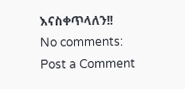እናስቀጥላለን!!
No comments:
Post a Comment